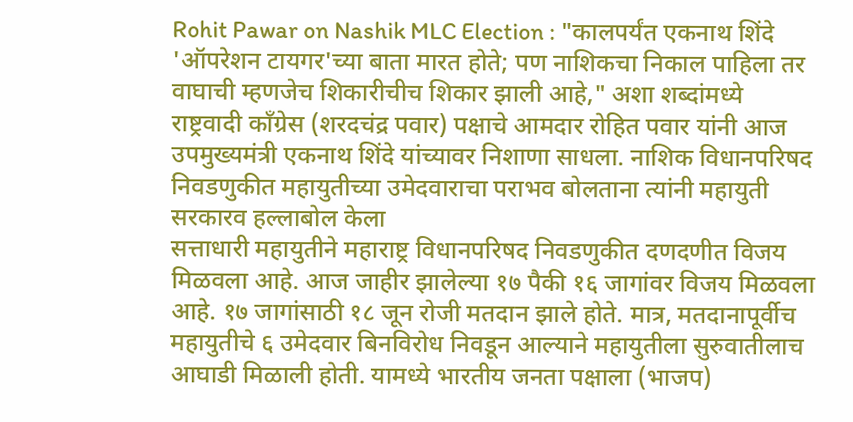Rohit Pawar on Nashik MLC Election : "कालपर्यंत एकनाथ शिंदे 'ऑपरेशन टायगर'च्या बाता मारत होते; पण नाशिकचा निकाल पाहिला तर वाघाची म्हणजेच शिकारीचीच शिकार झाली आहे," अशा शब्दांमध्ये राष्ट्रवादी काँग्रेस (शरदचंद्र पवार) पक्षाचे आमदार रोहित पवार यांनी आज उपमुख्यमंत्री एकनाथ शिंदे यांच्यावर निशाणा साधला. नाशिक विधानपरिषद निवडणुकीत महायुतीच्या उमेदवाराचा पराभव बोलताना त्यांनी महायुती सरकारव हल्लाबोल केला
सत्ताधारी महायुतीने महाराष्ट्र विधानपरिषद निवडणुकीत दणदणीत विजय मिळवला आहे. आज जाहीर झालेल्या १७ पैकी १६ जागांवर विजय मिळवला आहे. १७ जागांसाठी १८ जून रोजी मतदान झाले होते. मात्र, मतदानापूर्वीच महायुतीचे ६ उमेदवार बिनविरोध निवडून आल्याने महायुतीला सुरुवातीलाच आघाडी मिळाली होती. यामध्ये भारतीय जनता पक्षाला (भाजप)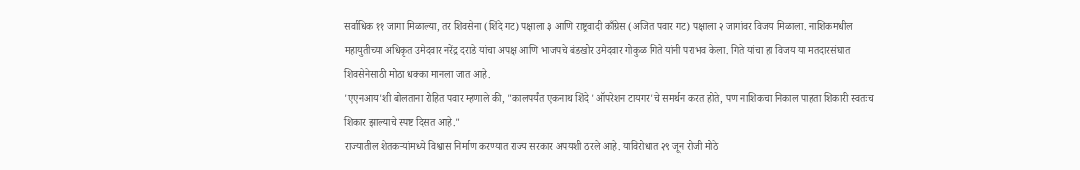सर्वाधिक ११ जागा मिळाल्या, तर शिवसेना (शिंदे गट) पक्षाला ३ आणि राष्ट्रवादी काँग्रेस (अजित पवार गट) पक्षाला २ जागांवर विजय मिळाला. नाशिकमधील महायुतीच्या अधिकृत उमेदवार नरेंद्र दराडे यांचा अपक्ष आणि भाजपचे बंडखोर उमेदवार गोकुळ गिते यांनी पराभव केला. गिते यांचा हा विजय या मतदारसंघात शिवसेनेसाठी मोठा धक्का मानला जात आहे.
'एएनआय'शी बोलताना रोहित पवार म्हणाले की, "कालपर्यंत एकनाथ शिंदे 'ऑपरेशन टायगर'चे समर्थन करत होते, पण नाशिकचा निकाल पाहता शिकारी स्वतःच शिकार झाल्याचे स्पष्ट दिसत आहे."
राज्यातील शेतकऱ्यांमध्ये विश्वास निर्माण करण्यात राज्य सरकार अपयशी ठरले आहे. याविरोधात २९ जून रोजी मोठे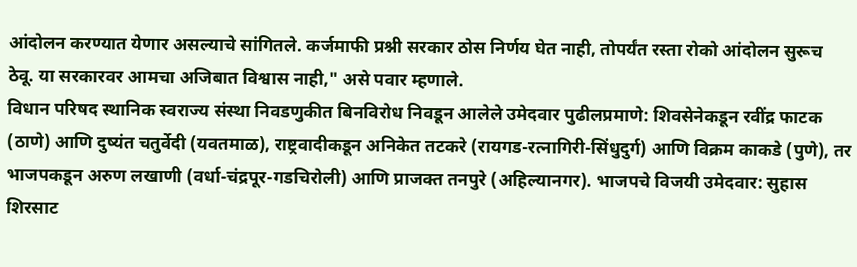आंदोलन करण्यात येणार असल्याचे सांगितले. कर्जमाफी प्रश्नी सरकार ठोस निर्णय घेत नाही, तोपर्यंत रस्ता रोको आंदोलन सुरूच ठेवू. या सरकारवर आमचा अजिबात विश्वास नाही," असे पवार म्हणाले.
विधान परिषद स्थानिक स्वराज्य संस्था निवडणुकीत बिनविरोध निवडून आलेले उमेदवार पुढीलप्रमाणे: शिवसेनेकडून रवींद्र फाटक (ठाणे) आणि दुष्यंत चतुर्वेदी (यवतमाळ), राष्ट्रवादीकडून अनिकेत तटकरे (रायगड-रत्नागिरी-सिंधुदुर्ग) आणि विक्रम काकडे (पुणे), तर भाजपकडून अरुण लखाणी (वर्धा-चंद्रपूर-गडचिरोली) आणि प्राजक्त तनपुरे (अहिल्यानगर). भाजपचे विजयी उमेदवार: सुहास शिरसाट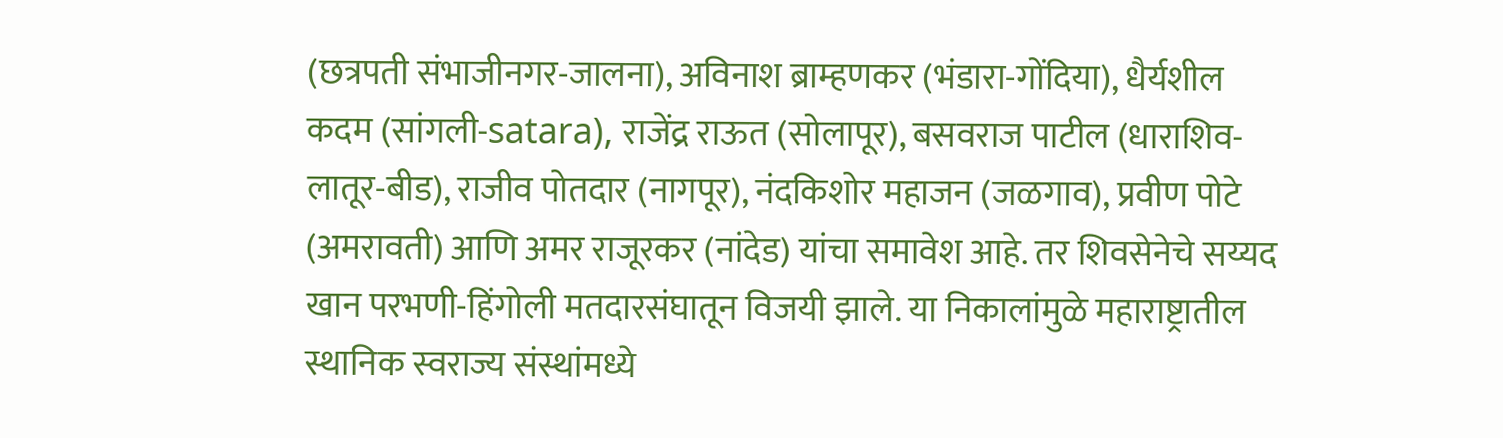(छत्रपती संभाजीनगर-जालना), अविनाश ब्राम्हणकर (भंडारा-गोंदिया), धैर्यशील कदम (सांगली-satara), राजेंद्र राऊत (सोलापूर), बसवराज पाटील (धाराशिव-लातूर-बीड), राजीव पोतदार (नागपूर), नंदकिशोर महाजन (जळगाव), प्रवीण पोटे (अमरावती) आणि अमर राजूरकर (नांदेड) यांचा समावेश आहे. तर शिवसेनेचे सय्यद खान परभणी-हिंगोली मतदारसंघातून विजयी झाले. या निकालांमुळे महाराष्ट्रातील स्थानिक स्वराज्य संस्थांमध्ये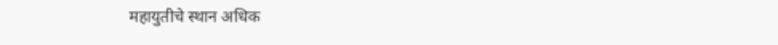महायुतीचे स्थान अधिक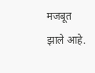मजबूत झाले आहे.